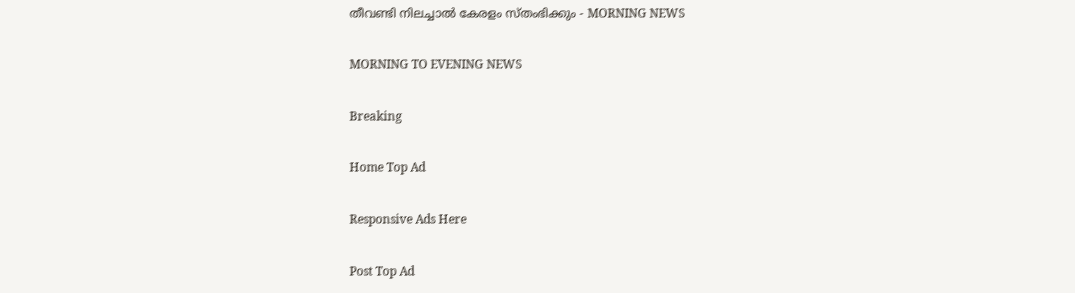തീവണ്ടി നിലച്ചാൽ കേരളം സ്തംഭിക്കും - MORNING NEWS

MORNING TO EVENING NEWS

Breaking

Home Top Ad

Responsive Ads Here

Post Top Ad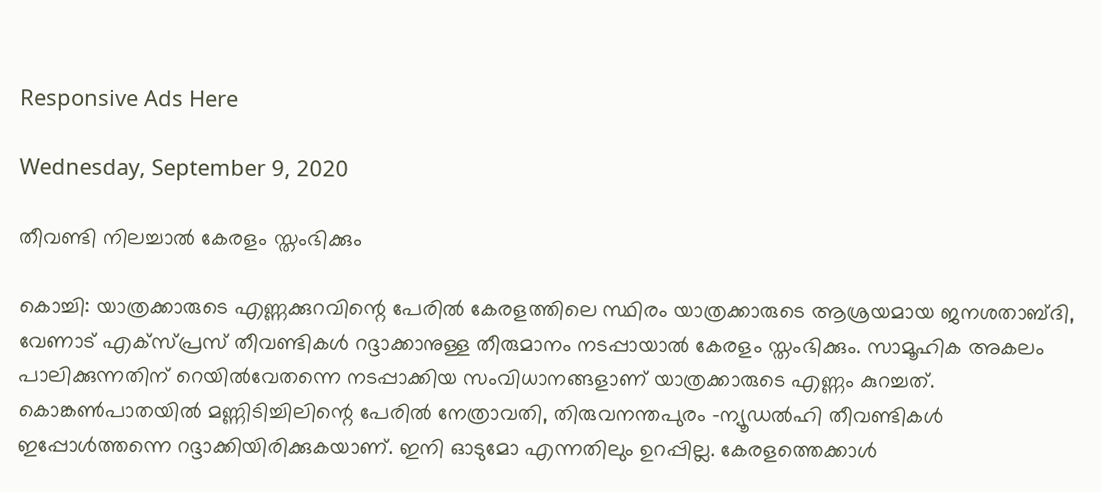Responsive Ads Here

Wednesday, September 9, 2020

തീവണ്ടി നിലച്ചാൽ കേരളം സ്തംഭിക്കും

കൊച്ചി: യാത്രക്കാരുടെ എണ്ണക്കുറവിന്റെ പേരിൽ കേരളത്തിലെ സ്ഥിരം യാത്രക്കാരുടെ ആശ്രയമായ ജനശതാബ്ദി, വേണാട് എക്സ്‌പ്രസ് തീവണ്ടികൾ റദ്ദാക്കാനുള്ള തീരുമാനം നടപ്പായാൽ കേരളം സ്തംഭിക്കും. സാമൂഹിക അകലം പാലിക്കുന്നതിന് റെയിൽവേതന്നെ നടപ്പാക്കിയ സംവിധാനങ്ങളാണ് യാത്രക്കാരുടെ എണ്ണം കുറച്ചത്. കൊങ്കൺപാതയിൽ മണ്ണിടിച്ചിലിന്റെ പേരിൽ നേത്രാവതി, തിരുവനന്തപുരം -ന്യൂഡൽഹി തീവണ്ടികൾ ഇപ്പോൾത്തന്നെ റദ്ദാക്കിയിരിക്കുകയാണ്. ഇനി ഓടുമോ എന്നതിലും ഉറപ്പില്ല. കേരളത്തെക്കാൾ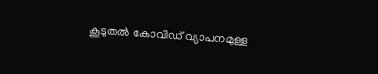കൂടുതൽ കോവിഡ് വ്യാപനമുള്ള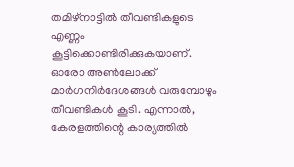തമിഴ്‌നാട്ടിൽ തീവണ്ടികളുടെ എണ്ണം കൂട്ടിക്കൊണ്ടിരിക്കുകയാണ്. ഓരോ അൺലോക്ക് മാർഗനിർദേശങ്ങൾ വരുമ്പോഴും തീവണ്ടികൾ കൂടി. എന്നാൽ, കേരളത്തിന്റെ കാര്യത്തിൽ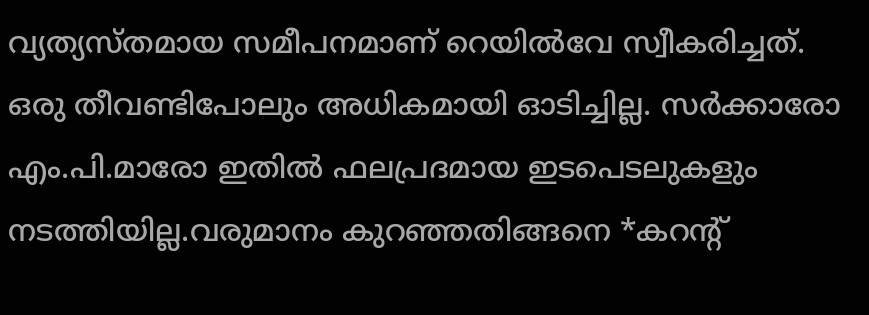വ്യത്യസ്തമായ സമീപനമാണ് റെയിൽവേ സ്വീകരിച്ചത്. ഒരു തീവണ്ടിപോലും അധികമായി ഓടിച്ചില്ല. സർക്കാരോ എം.പി.മാരോ ഇതിൽ ഫലപ്രദമായ ഇടപെടലുകളും നടത്തിയില്ല.വരുമാനം കുറഞ്ഞതിങ്ങനെ *കറന്റ്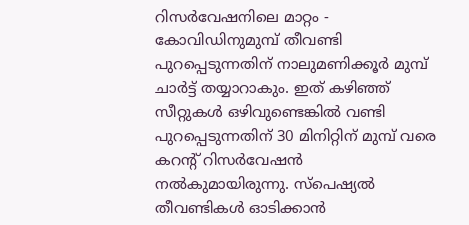റിസർവേഷനിലെ മാറ്റം - കോവിഡിനുമുമ്പ് തീവണ്ടി പുറപ്പെടുന്നതിന് നാലുമണിക്കൂർ മുമ്പ് ചാർട്ട് തയ്യാറാകും. ഇത് കഴിഞ്ഞ് സീറ്റുകൾ ഒഴിവുണ്ടെങ്കിൽ വണ്ടി പുറപ്പെടുന്നതിന് 30 മിനിറ്റിന് മുമ്പ് വരെ കറന്റ് റിസർവേഷൻ നൽകുമായിരുന്നു. സ്പെഷ്യൽ തീവണ്ടികൾ ഓടിക്കാൻ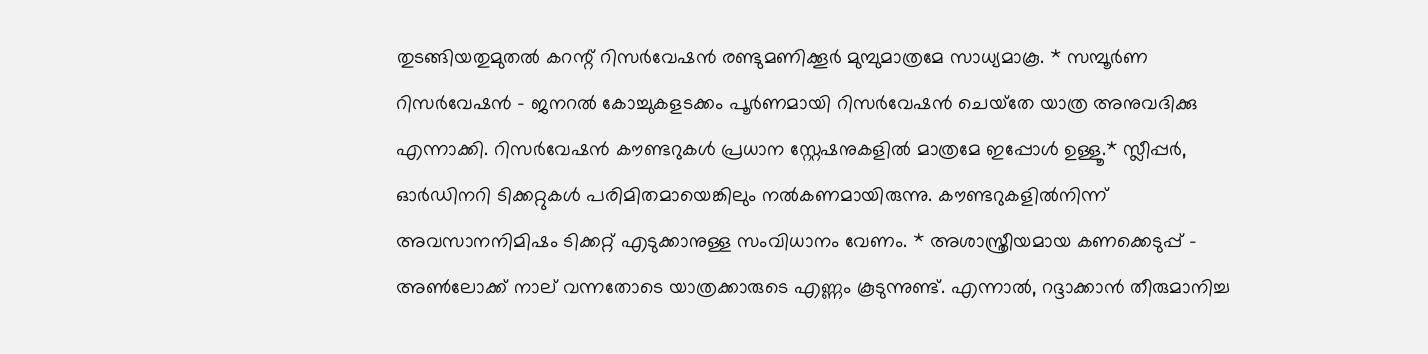തുടങ്ങിയതുമുതൽ കറന്റ് റിസർവേഷൻ രണ്ടുമണിക്കൂർ മുമ്പുമാത്രമേ സാധ്യമാകൂ. * സമ്പൂർണ റിസർവേഷൻ - ജനറൽ കോച്ചുകളടക്കം പൂർണമായി റിസർവേഷൻ ചെയ്‌തേ യാത്ര അനുവദിക്കു എന്നാക്കി. റിസർവേഷൻ കൗണ്ടറുകൾ പ്രധാന സ്റ്റേഷനുകളിൽ മാത്രമേ ഇപ്പോൾ ഉള്ളൂ.* സ്ലീപ്പർ, ഓർഡിനറി ടിക്കറ്റുകൾ പരിമിതമായെങ്കിലും നൽകണമായിരുന്നു. കൗണ്ടറുകളിൽനിന്ന് അവസാനനിമിഷം ടിക്കറ്റ് എടുക്കാനുള്ള സംവിധാനം വേണം. * അശാസ്ത്രീയമായ കണക്കെടുപ്പ് - അൺലോക്ക് നാല് വന്നതോടെ യാത്രക്കാരുടെ എണ്ണം കൂടുന്നുണ്ട്. എന്നാൽ, റദ്ദാക്കാൻ തീരുമാനിച്ച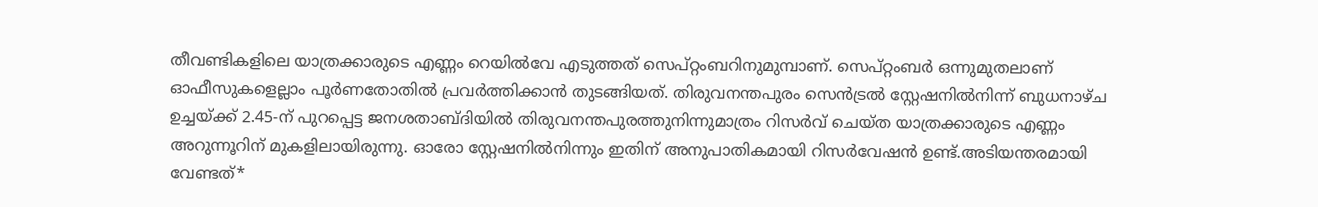തീവണ്ടികളിലെ യാത്രക്കാരുടെ എണ്ണം റെയിൽവേ എടുത്തത് സെപ്റ്റംബറിനുമുമ്പാണ്. സെപ്റ്റംബർ ഒന്നുമുതലാണ് ഓഫീസുകളെല്ലാം പൂർണതോതിൽ പ്രവർത്തിക്കാൻ തുടങ്ങിയത്. തിരുവനന്തപുരം സെൻട്രൽ സ്റ്റേഷനിൽനിന്ന് ബുധനാഴ്ച ഉച്ചയ്ക്ക് 2.45-ന് പുറപ്പെട്ട ജനശതാബ്ദിയിൽ തിരുവനന്തപുരത്തുനിന്നുമാത്രം റിസർവ് ചെയ്ത യാത്രക്കാരുടെ എണ്ണം അറുന്നൂറിന് മുകളിലായിരുന്നു. ഓരോ സ്റ്റേഷനിൽനിന്നും ഇതിന് അനുപാതികമായി റിസർവേഷൻ ഉണ്ട്.അടിയന്തരമായി വേണ്ടത്*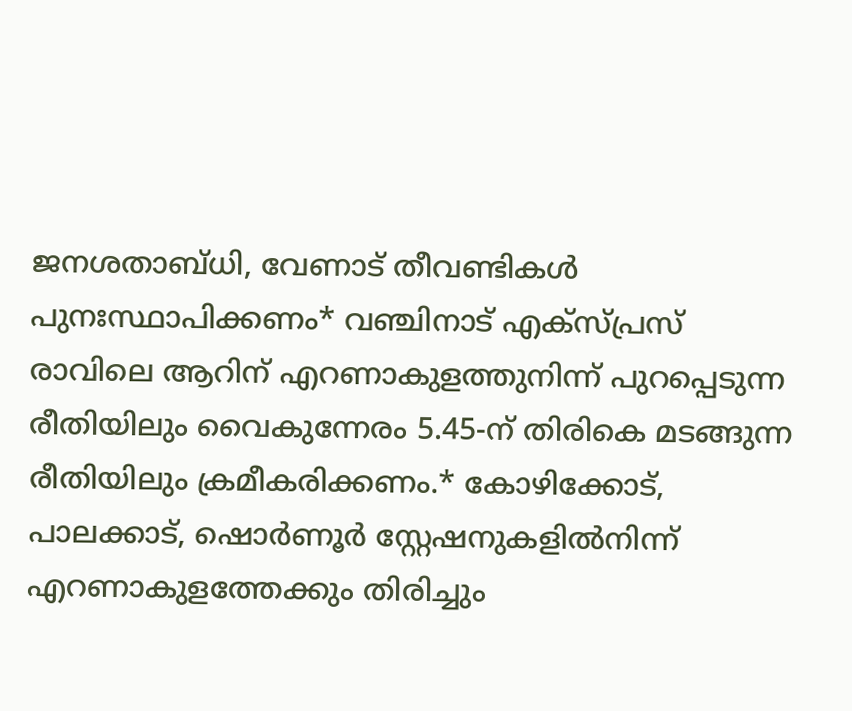ജനശതാബ്ധി, വേണാട് തീവണ്ടികൾ പുനഃസ്ഥാപിക്കണം* വഞ്ചിനാട് എക്സ്പ്രസ് രാവിലെ ആറിന് എറണാകുളത്തുനിന്ന് പുറപ്പെടുന്ന രീതിയിലും വൈകുന്നേരം 5.45-ന് തിരികെ മടങ്ങുന്ന രീതിയിലും ക്രമീകരിക്കണം.* കോഴിക്കോട്, പാലക്കാട്, ഷൊർണൂർ സ്റ്റേഷനുകളിൽനിന്ന് എറണാകുളത്തേക്കും തിരിച്ചും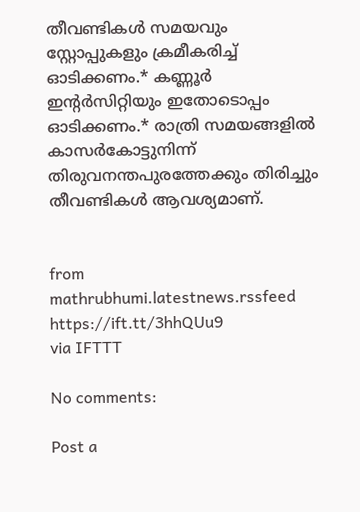തീവണ്ടികൾ സമയവും സ്റ്റോപ്പുകളും ക്രമീകരിച്ച് ഓടിക്കണം.* കണ്ണൂർ ഇന്റർസിറ്റിയും ഇതോടൊപ്പം ഓടിക്കണം.* രാത്രി സമയങ്ങളിൽ കാസർകോട്ടുനിന്ന് തിരുവനന്തപുരത്തേക്കും തിരിച്ചും തീവണ്ടികൾ ആവശ്യമാണ്.


from mathrubhumi.latestnews.rssfeed https://ift.tt/3hhQUu9
via IFTTT

No comments:

Post a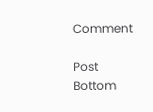Comment

Post Bottom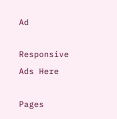Ad

Responsive Ads Here

Pages